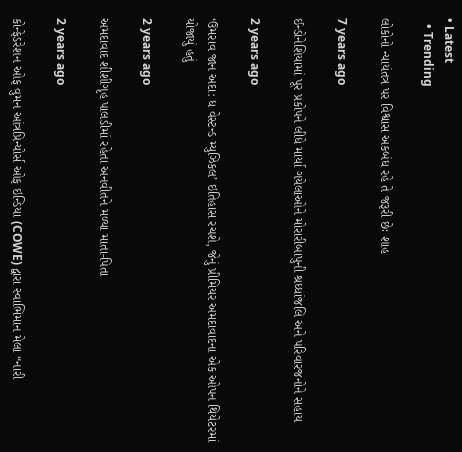• Latest
  • Trending

લોકોનો ન્યાયંતત્ર પર વિશ્વાસ અકબંધ રહે તે જરૂરી છેઃ શાહ

7 years ago

ઈન્ડોનેશિયામાં પૂર પ્રકોપને લીધે માર્યા ગયેલાઓને મોરારીબાપુની શ્રધ્ધાંજલિ અને પરિવારજનોને સહાય

2 years ago

‘ઉમરાવ જાન અદા: ધ વેસ્ટન્ડ મ્યુઝિકલ’ ઇતિહાસ રચશે, જેનું પ્રીમિયર અમદાવાદના એક ઓપન થિયેટરમાં યોજાયું હતું

2 years ago

અમદાવાદ શીશીગૃહ પાલડીમાં રહેતા અનવીતને મળ્યા માતા-પિતા

2 years ago

કોન્ફેડરેશન ઓફ વુમન આંત્રપ્રિન્યોર્સ ઓફ ઇન્ડિયા (COWE) દ્વારા સ્વાભિમાન મેલા “નારી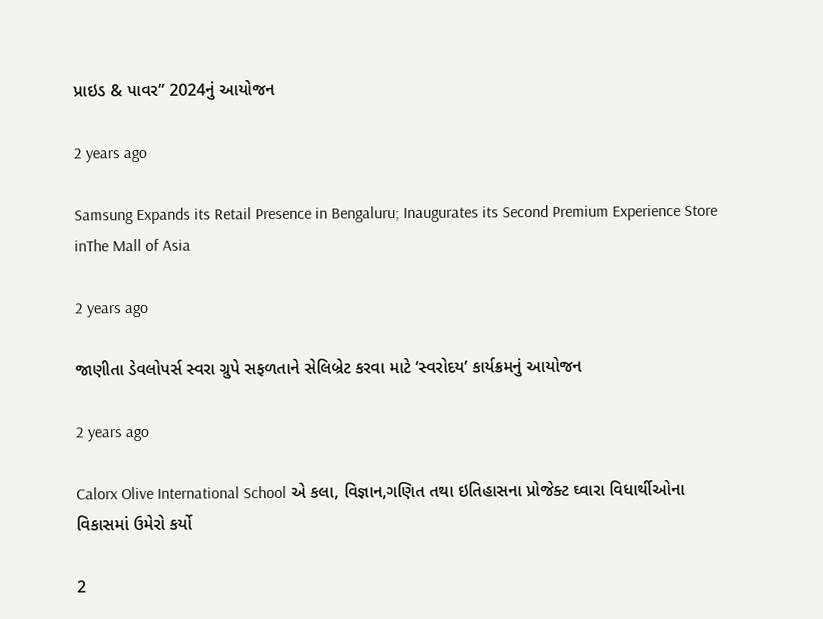પ્રાઇડ & પાવર” 2024નું આયોજન

2 years ago

Samsung Expands its Retail Presence in Bengaluru; Inaugurates its Second Premium Experience Store inThe Mall of Asia

2 years ago

જાણીતા ડેવલોપર્સ સ્વરા ગ્રુપે સફળતાને સેલિબ્રેટ કરવા માટે ‘સ્વરોદય’ કાર્યક્રમનું આયોજન

2 years ago

Calorx Olive International School એ કલા, વિજ્ઞાન,ગણિત તથા ઇતિહાસના પ્રોજેક્ટ ઘ્વારા વિધાર્થીઓના વિકાસમાં ઉમેરો કર્યો

2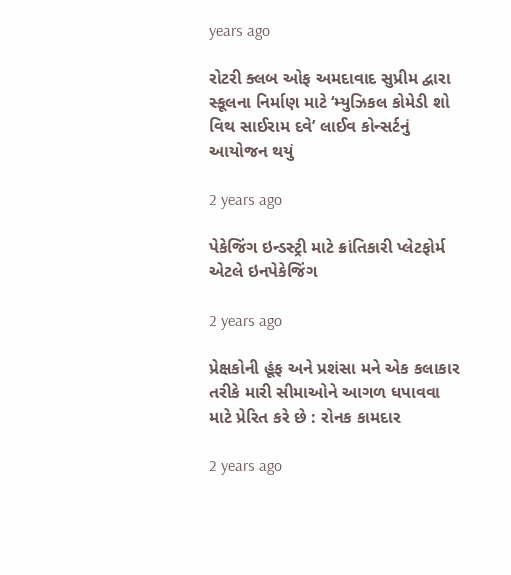years ago

રોટરી ક્લબ ઓફ અમદાવાદ સુપ્રીમ દ્વારા સ્કૂલના નિર્માણ માટે ‘મ્યુઝિકલ કોમેડી શો વિથ સાઈરામ દવે’ લાઈવ કોન્સર્ટનું આયોજન થયું

2 years ago

પેકેજિંગ ઇન્ડસ્ટ્રી માટે ક્રાંતિકારી પ્લેટફોર્મ એટલે ઇનપેકેજિંગ

2 years ago

પ્રેક્ષકોની હૂંફ અને પ્રશંસા મને એક કલાકાર તરીકે મારી સીમાઓને આગળ ધપાવવા માટે પ્રેરિત કરે છે : રોનક કામદાર

2 years ago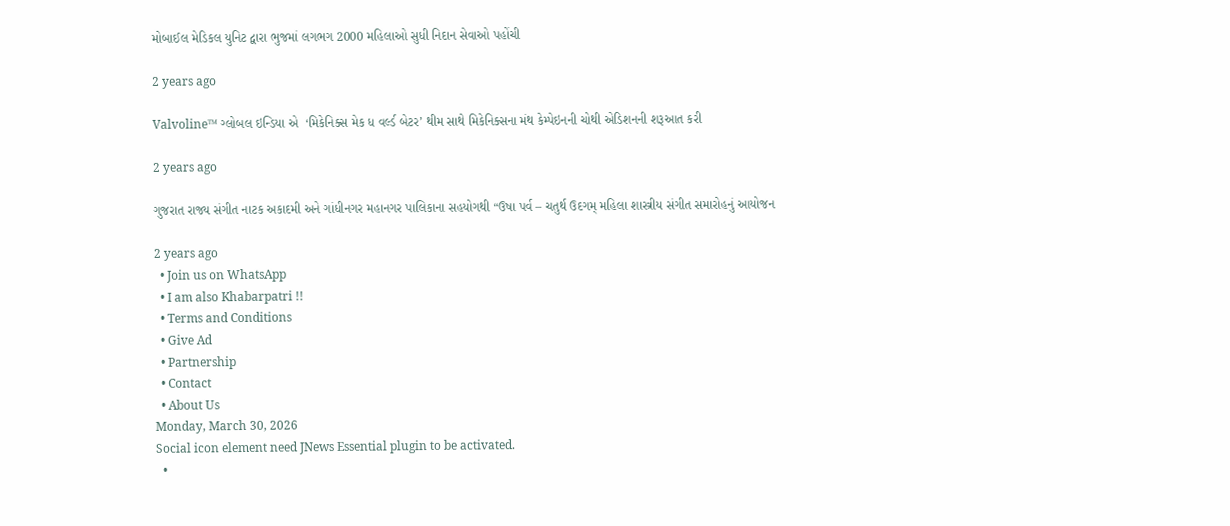મોબાઈલ મેડિકલ યુનિટ દ્વારા ભુજમાં લગભગ 2000 મહિલાઓ સુધી નિદાન સેવાઓ પહોંચી

2 years ago

Valvoline™ ગ્લોબલ ઇન્ડિયા એ  ‘મિકેનિક્સ મેક ધ વર્લ્ડ બેટર’ થીમ સાથે મિકેનિક્સના મંથ કેમ્પેઇનની ચોથી એડિશનની શરૂઆત કરી

2 years ago

ગુજરાત રાજ્ય સંગીત નાટક અકાદમી અને ગાંધીનગર મહાનગર પાલિકાના સહયોગથી “ઉષા પર્વ – ચતુર્થ ઉદગમ્ મહિલા શાસ્ત્રીય સંગીત સમારોહનું આયોજન

2 years ago
  • Join us on WhatsApp
  • I am also Khabarpatri !!
  • Terms and Conditions
  • Give Ad
  • Partnership
  • Contact
  • About Us
Monday, March 30, 2026
Social icon element need JNews Essential plugin to be activated.
  •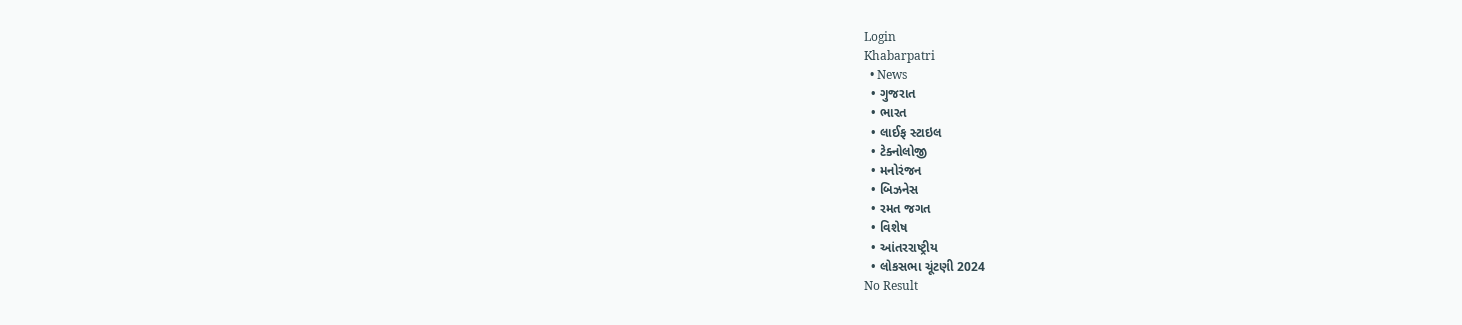Login
Khabarpatri
  • News
  • ગુજરાત
  • ભારત
  • લાઈફ સ્ટાઇલ
  • ટેક્નોલોજી
  • મનોરંજન
  • બિઝનેસ
  • રમત જગત
  • વિશેષ
  • આંતરરાષ્ટ્રીય
  • લોકસભા ચૂંટણી 2024
No Result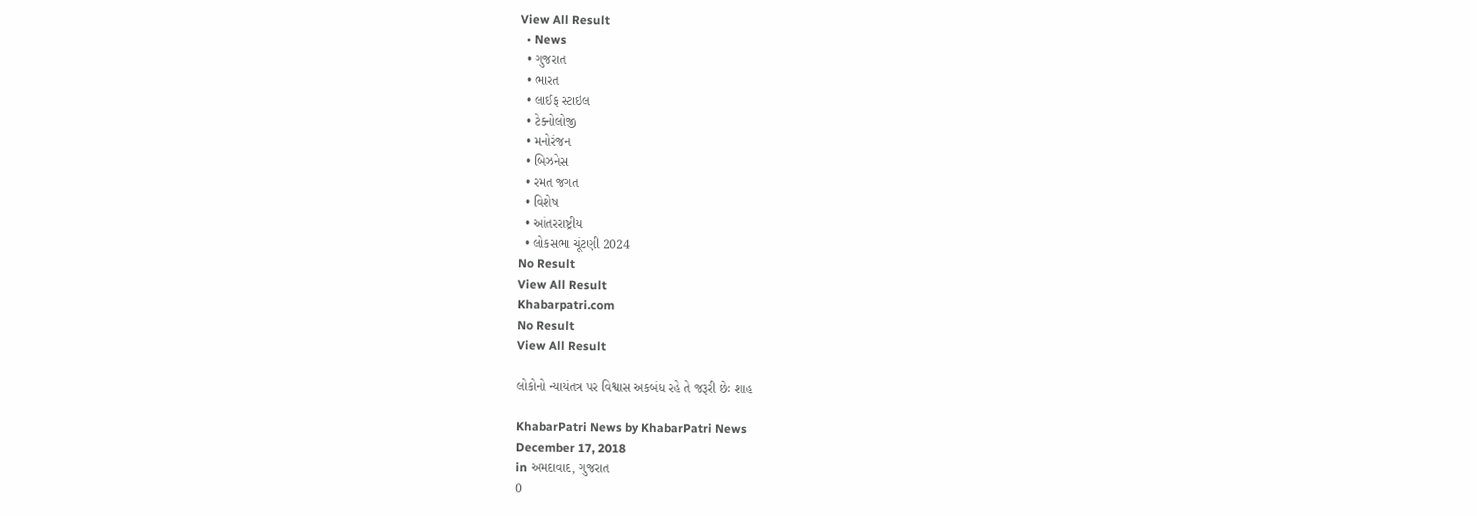View All Result
  • News
  • ગુજરાત
  • ભારત
  • લાઈફ સ્ટાઇલ
  • ટેક્નોલોજી
  • મનોરંજન
  • બિઝનેસ
  • રમત જગત
  • વિશેષ
  • આંતરરાષ્ટ્રીય
  • લોકસભા ચૂંટણી 2024
No Result
View All Result
Khabarpatri.com
No Result
View All Result

લોકોનો ન્યાયંતત્ર પર વિશ્વાસ અકબંધ રહે તે જરૂરી છેઃ શાહ

KhabarPatri News by KhabarPatri News
December 17, 2018
in અમદાવાદ, ગુજરાત
0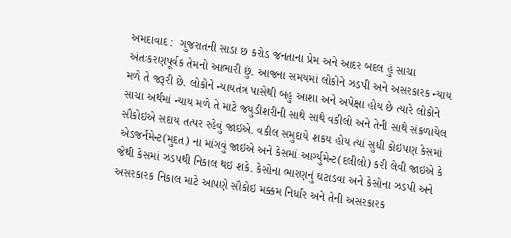અમદાવાદ :  ગુજરાતની સાડા છ કરોડ જનતાના પ્રેમ અને આદર બદલ હું સાચા અંતઃકરણપૂર્વક તેમનો આભારી છું. આજના સમયમાં લોકોને ઝડપી અને અસરકારક ન્યાય મળે તે જરૂરી છે. લોકોને ન્યાયતંત્ર પાસેથી બહુ આશા અને અપેક્ષા હોય છે ત્યારે લોકોને સાચા અર્થમાં ન્યાય મળે તે માટે જયુડીશરીની સાથે સાથે વકીલો અને તેની સાથે સંકળાયેલ સૌકોઇએ સદાય તત્પર રહેવું જાઇએ. વકીલ સમુદાયે શકય હોય ત્યાં સુધી કોઇપણ કેસમાં એડજર્નમેન્ટ(મુદત) ના માંગવું જાઇએ અને કેસમાં આર્ગ્યુમેન્ટ(દલીલો) કરી લેવી જાઇએ કે જેથી કેસમાં ઝડપથી નિકાલ થઇ શકે. કેસોના ભારણનું ઘટાડવા અને કેસોના ઝડપી અને અસરકારક નિકાલ માટે આપણે સૌકોઇ મક્કમ નિર્ધાર અને તેની અસરકારક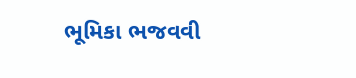ભૂમિકા ભજવવી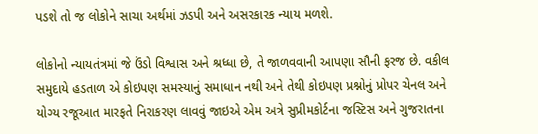પડશે તો જ લોકોને સાચા અર્થમાં ઝડપી અને અસરકારક ન્યાય મળશે.

લોકોનો ન્યાયતંત્રમાં જે ઉંડો વિશ્વાસ અને શ્રધ્ધા છે, તે જાળવવાની આપણા સૌની ફરજ છે. વકીલ સમુદાયે હડતાળ એ કોઇપણ સમસ્યાનું સમાધાન નથી અને તેથી કોઇપણ પ્રશ્નોનું પ્રોપર ચેનલ અને યોગ્ય રજૂઆત મારફતે નિરાકરણ લાવવું જાઇએ એમ અત્રે સુપ્રીમકોર્ટના જસ્ટિસ અને ગુજરાતના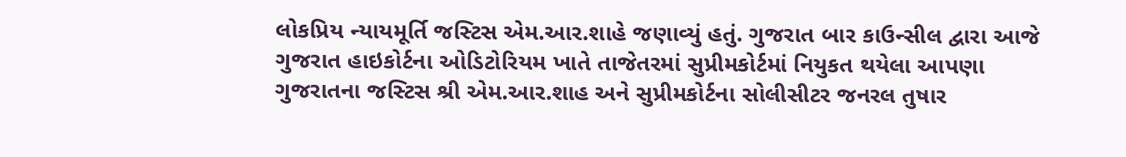લોકપ્રિય ન્યાયમૂર્તિ જસ્ટિસ એમ.આર.શાહે જણાવ્યું હતું. ગુજરાત બાર કાઉન્સીલ દ્વારા આજે ગુજરાત હાઇકોર્ટના ઓડિટોરિયમ ખાતે તાજેતરમાં સુપ્રીમકોર્ટમાં નિયુકત થયેલા આપણા ગુજરાતના જસ્ટિસ શ્રી એમ.આર.શાહ અને સુપ્રીમકોર્ટના સોલીસીટર જનરલ તુષાર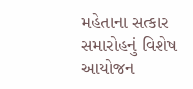મહેતાના સત્કાર સમારોહનું વિશેષ આયોજન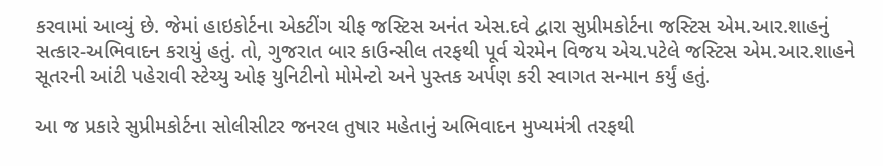કરવામાં આવ્યું છે. જેમાં હાઇકોર્ટના એકટીંગ ચીફ જસ્ટિસ અનંત એસ.દવે દ્વારા સુપ્રીમકોર્ટના જસ્ટિસ એમ.આર.શાહનું સત્કાર-અભિવાદન કરાયું હતું. તો, ગુજરાત બાર કાઉન્સીલ તરફથી પૂર્વ ચેરમેન વિજય એચ.પટેલે જસ્ટિસ એમ.આર.શાહને સૂતરની આંટી પહેરાવી સ્ટેચ્યુ ઓફ યુનિટીનો મોમેન્ટો અને પુસ્તક અર્પણ કરી સ્વાગત સન્માન કર્યું હતું.

આ જ પ્રકારે સુપ્રીમકોર્ટના સોલીસીટર જનરલ તુષાર મહેતાનું અભિવાદન મુખ્યમંત્રી તરફથી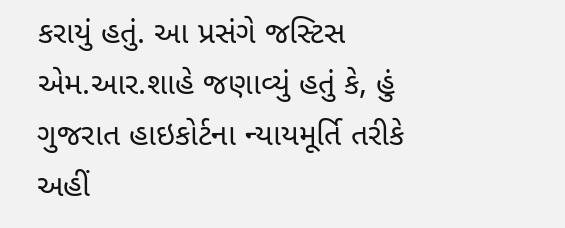કરાયું હતું. આ પ્રસંગે જસ્ટિસ એમ.આર.શાહે જણાવ્યું હતું કે, હું ગુજરાત હાઇકોર્ટના ન્યાયમૂર્તિ તરીકે અહીં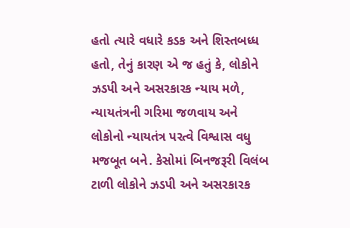હતો ત્યારે વધારે કડક અને શિસ્તબધ્ધ હતો, તેનું કારણ એ જ હતું કે, લોકોને ઝડપી અને અસરકારક ન્યાય મળે, ન્યાયતંત્રની ગરિમા જળવાય અને લોકોનો ન્યાયતંત્ર પરત્વે વિશ્વાસ વધુ મજબૂત બને. કેસોમાં બિનજરૂરી વિલંબ ટાળી લોકોને ઝડપી અને અસરકારક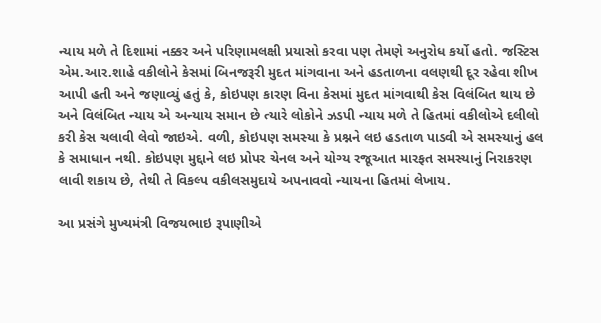ન્યાય મળે તે દિશામાં નક્કર અને પરિણામલક્ષી પ્રયાસો કરવા પણ તેમણે અનુરોધ કર્યો હતો. જસ્ટિસ એમ.આર.શાહે વકીલોને કેસમાં બિનજરૂરી મુદત માંગવાના અને હડતાળના વલણથી દૂર રહેવા શીખ આપી હતી અને જણાવ્યું હતું કે, કોઇપણ કારણ વિના કેસમાં મુદત માંગવાથી કેસ વિલંબિત થાય છે અને વિલંબિત ન્યાય એ અન્યાય સમાન છે ત્યારે લોકોને ઝડપી ન્યાય મળે તે હિતમાં વકીલોએ દલીલો કરી કેસ ચલાવી લેવો જાઇએ. વળી, કોઇપણ સમસ્યા કે પ્રશ્નને લઇ હડતાળ પાડવી એ સમસ્યાનું હલ કે સમાધાન નથી. કોઇપણ મુદ્દાને લઇ પ્રોપર ચેનલ અને યોગ્ય રજૂઆત મારફત સમસ્યાનું નિરાકરણ લાવી શકાય છે, તેથી તે વિકલ્પ વકીલસમુદાયે અપનાવવો ન્યાયના હિતમાં લેખાય.

આ પ્રસંગે મુખ્યમંત્રી વિજયભાઇ રૂપાણીએ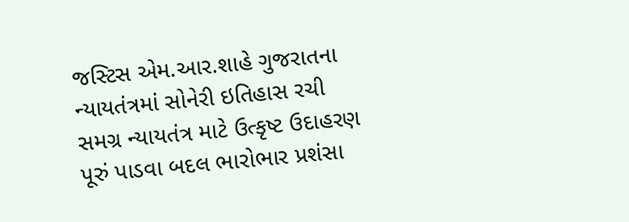જસ્ટિસ એમ.આર.શાહે ગુજરાતના ન્યાયતંત્રમાં સોનેરી ઇતિહાસ રચી સમગ્ર ન્યાયતંત્ર માટે ઉત્કૃષ્ટ ઉદાહરણ પૂરું પાડવા બદલ ભારોભાર પ્રશંસા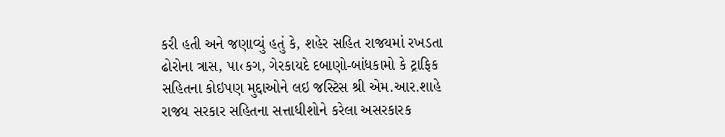કરી હતી અને જણાવ્યું હતું કે, શહેર સહિત રાજયમાં રખડતા ઢોરોના ત્રાસ, પા‹કગ, ગેરકાયદે દબાણો-બાંધકામો કે ટ્રાફિક સહિતના કોઇપણ મુદ્દાઓને લઇ જસ્ટિસ શ્રી એમ.આર.શાહે રાજય સરકાર સહિતના સત્તાધીશોને કરેલા અસરકારક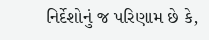નિર્દેશોનું જ પરિણામ છે કે,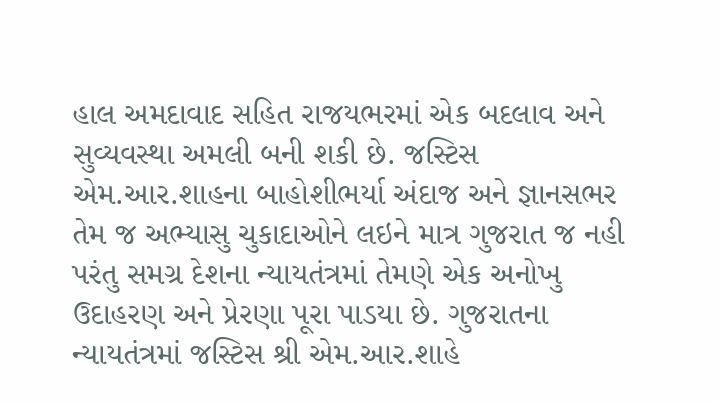હાલ અમદાવાદ સહિત રાજયભરમાં એક બદલાવ અને સુવ્યવસ્થા અમલી બની શકી છે. જસ્ટિસ એમ.આર.શાહના બાહોશીભર્યા અંદાજ અને જ્ઞાનસભર તેમ જ અભ્યાસુ ચુકાદાઓને લઇને માત્ર ગુજરાત જ નહી પરંતુ સમગ્ર દેશના ન્યાયતંત્રમાં તેમણે એક અનોખુ ઉદાહરણ અને પ્રેરણા પૂરા પાડયા છે. ગુજરાતના ન્યાયતંત્રમાં જસ્ટિસ શ્રી એમ.આર.શાહે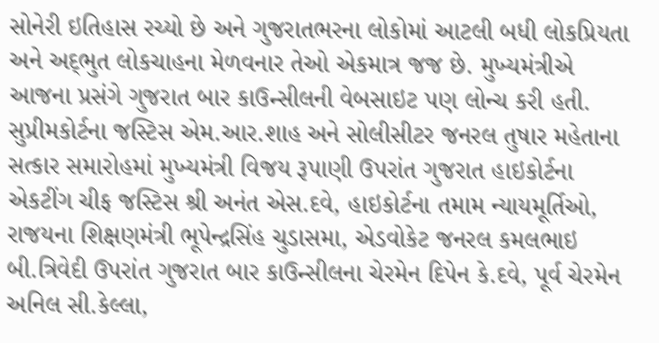સોનેરી ઇતિહાસ રચ્યો છે અને ગુજરાતભરના લોકોમાં આટલી બધી લોકપ્રિયતા અને અદ્‌ભુત લોકચાહના મેળવનાર તેઓ એકમાત્ર જજ છે. મુખ્યમંત્રીએ આજના પ્રસંગે ગુજરાત બાર કાઉન્સીલની વેબસાઇટ પણ લોન્ચ કરી હતી. સુપ્રીમકોર્ટના જસ્ટિસ એમ.આર.શાહ અને સોલીસીટર જનરલ તુષાર મહેતાના સત્કાર સમારોહમાં મુખ્યમંત્રી વિજય રૂપાણી ઉપરાંત ગુજરાત હાઇકોર્ટના એકટીંગ ચીફ જસ્ટિસ શ્રી અનંત એસ.દવે, હાઇકોર્ટના તમામ ન્યાયમૂર્તિઓ, રાજયના શિક્ષણમંત્રી ભૂપેન્દ્રસિંહ ચુડાસમા, એડવોકેટ જનરલ કમલભાઇ બી.ત્રિવેદી ઉપરાંત ગુજરાત બાર કાઉન્સીલના ચેરમેન દિપેન કે.દવે, પૂર્વ ચેરમેન અનિલ સી.કેલ્લા,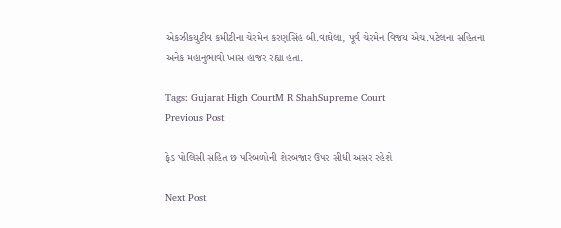એકઝીકયુટીવ કમીટીના ચેરમેન કરણસિંહ બી.વાઘેલા, પૂર્વ ચેરમેન વિજય એચ.પટેલના સહિતના અનેક મહાનુભાવો ખાસ હાજર રહ્યા હતા.

Tags: Gujarat High CourtM R ShahSupreme Court
Previous Post

ફેડ પોલિસી સહિત છ પરિબળોની શેરબજાર ઉપર સીધી અસર રહેશે

Next Post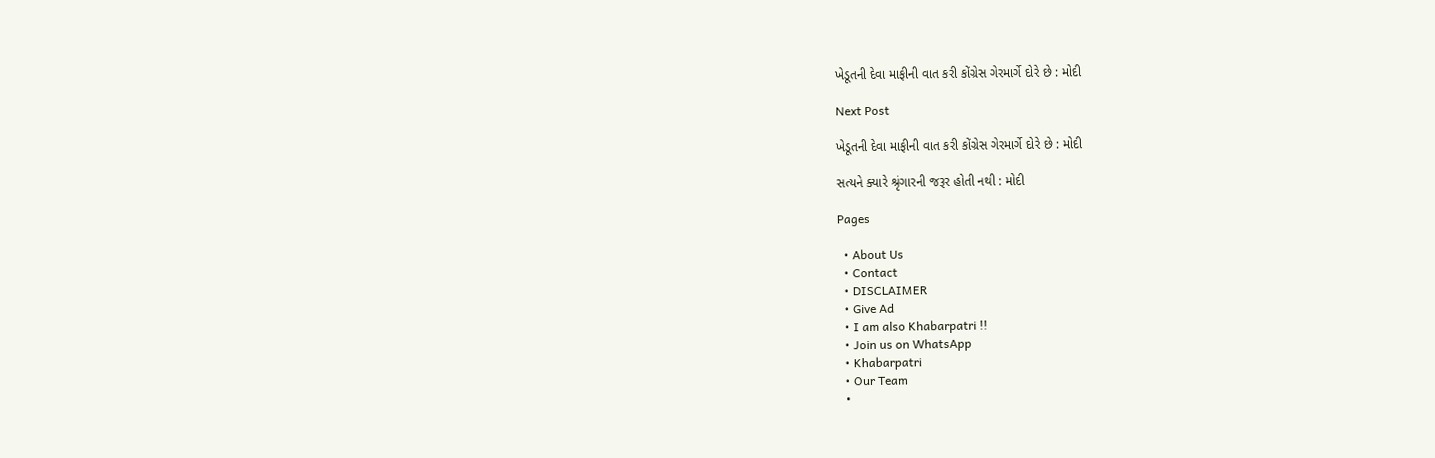ખેડૂતની દેવા માફીની વાત કરી કોંગ્રેસ ગેરમાર્ગે દોરે છે : મોદી

Next Post

ખેડૂતની દેવા માફીની વાત કરી કોંગ્રેસ ગેરમાર્ગે દોરે છે : મોદી

સત્યને ક્યારે શ્રૃંગારની જરૂર હોતી નથી : મોદી

Pages

  • About Us
  • Contact
  • DISCLAIMER
  • Give Ad
  • I am also Khabarpatri !!
  • Join us on WhatsApp
  • Khabarpatri
  • Our Team
  •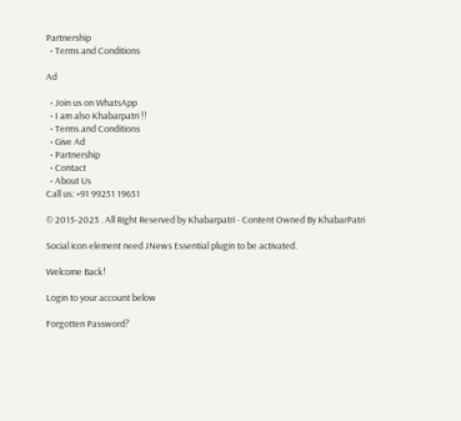Partnership
  • Terms and Conditions

Ad

  • Join us on WhatsApp
  • I am also Khabarpatri !!
  • Terms and Conditions
  • Give Ad
  • Partnership
  • Contact
  • About Us
Call us: +91 99251 19651

© 2015-2023 . All Right Reserved by Khabarpatri - Content Owned By KhabarPatri

Social icon element need JNews Essential plugin to be activated.

Welcome Back!

Login to your account below

Forgotten Password?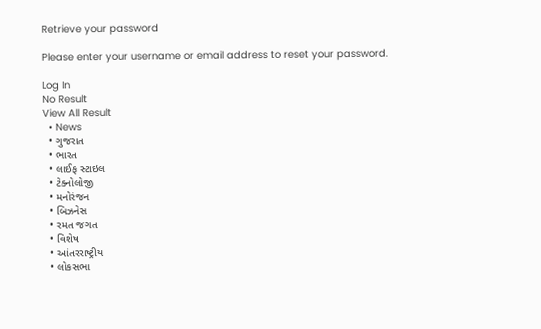Retrieve your password

Please enter your username or email address to reset your password.

Log In
No Result
View All Result
  • News
  • ગુજરાત
  • ભારત
  • લાઈફ સ્ટાઇલ
  • ટેક્નોલોજી
  • મનોરંજન
  • બિઝનેસ
  • રમત જગત
  • વિશેષ
  • આંતરરાષ્ટ્રીય
  • લોકસભા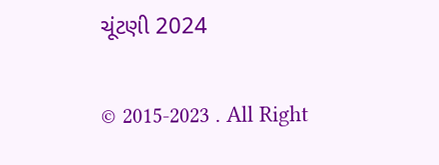ચૂંટણી 2024

© 2015-2023 . All Right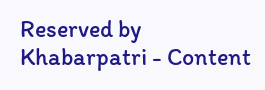Reserved by Khabarpatri - Content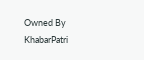Owned By KhabarPatri